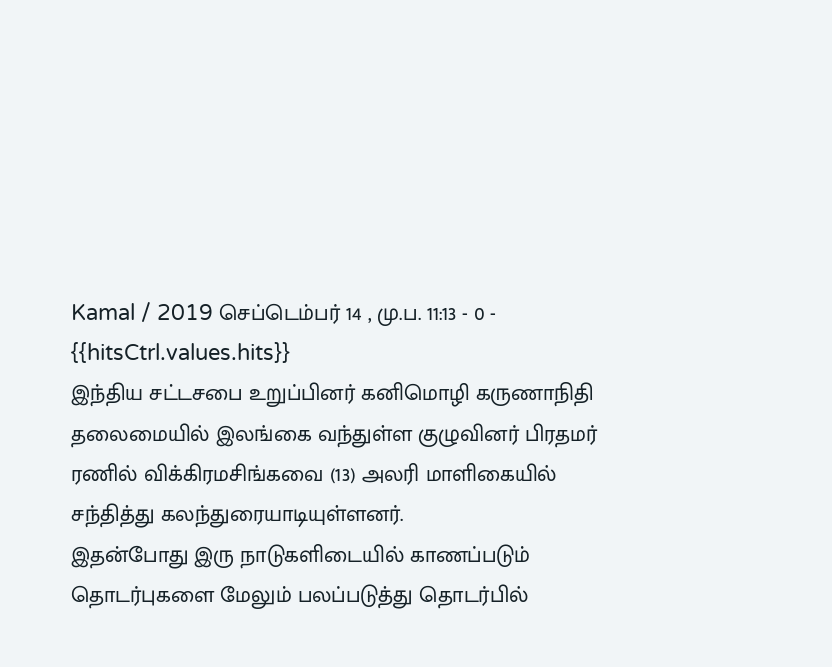Kamal / 2019 செப்டெம்பர் 14 , மு.ப. 11:13 - 0 - {{hitsCtrl.values.hits}}
இந்திய சட்டசபை உறுப்பினர் கனிமொழி கருணாநிதி தலைமையில் இலங்கை வந்துள்ள குழுவினர் பிரதமர் ரணில் விக்கிரமசிங்கவை (13) அலரி மாளிகையில் சந்தித்து கலந்துரையாடியுள்ளனர்.
இதன்போது இரு நாடுகளிடையில் காணப்படும் தொடர்புகளை மேலும் பலப்படுத்து தொடர்பில்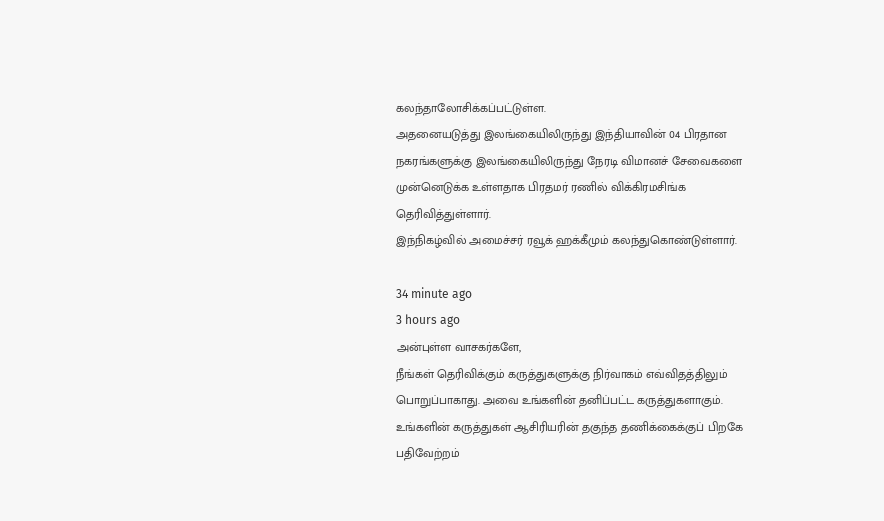கலந்தாலோசிக்கப்பட்டுள்ள.
அதனையடுத்து இலங்கையிலிருந்து இந்தியாவின் 04 பிரதான நகரங்களுக்கு இலங்கையிலிருந்து நேரடி விமானச் சேவைகளை முன்னெடுக்க உள்ளதாக பிரதமர் ரணில் விக்கிரமசிங்க தெரிவித்துள்ளார்.
இந்நிகழ்வில் அமைச்சர் ரவூக் ஹக்கீமும் கலந்துகொண்டுள்ளார்.

34 minute ago
3 hours ago
அன்புள்ள வாசகர்களே,
நீங்கள் தெரிவிக்கும் கருத்துகளுக்கு நிர்வாகம் எவ்விதத்திலும் பொறுப்பாகாது. அவை உங்களின் தனிப்பட்ட கருத்துகளாகும். உங்களின் கருத்துகள் ஆசிரியரின் தகுந்த தணிக்கைக்குப் பிறகே பதிவேற்றம்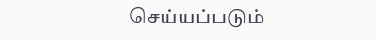செய்யப்படும்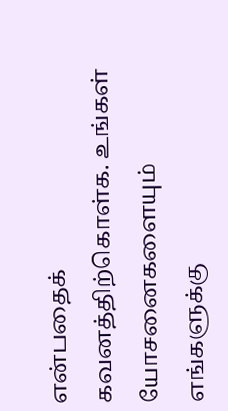என்பதைக் கவனத்திற்கொள்க. உங்கள் யோசனைகளையும் எங்களுக்கு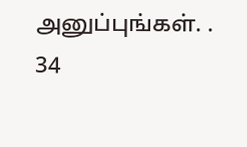அனுப்புங்கள். .
34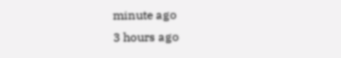minute ago
3 hours ago